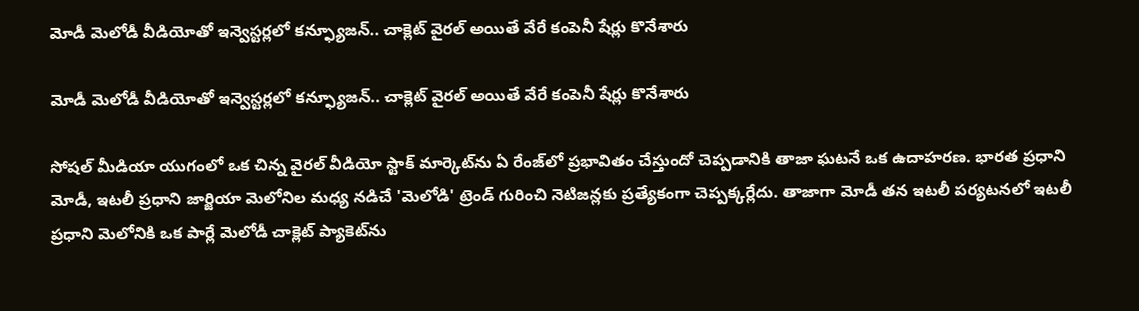మోడీ మెలోడీ వీడియోతో ఇన్వెస్టర్లలో కన్ఫ్యూజన్.. చాక్లెట్ వైరల్ అయితే వేరే కంపెనీ షేర్లు కొనేశారు

మోడీ మెలోడీ వీడియోతో ఇన్వెస్టర్లలో కన్ఫ్యూజన్.. చాక్లెట్ వైరల్ అయితే వేరే కంపెనీ షేర్లు కొనేశారు

సోషల్ మీడియా యుగంలో ఒక చిన్న వైరల్ వీడియో స్టాక్ మార్కెట్‌ను ఏ రేంజ్‌లో ప్రభావితం చేస్తుందో చెప్పడానికి తాజా ఘటనే ఒక ఉదాహరణ. భారత ప్రధాని మోడీ, ఇటలీ ప్రధాని జార్జియా మెలోనిల మధ్య నడిచే 'మెలోడి' ట్రెండ్ గురించి నెటిజన్లకు ప్రత్యేకంగా చెప్పక్కర్లేదు. తాజాగా మోడీ తన ఇటలీ పర్యటనలో ఇటలీ ప్రధాని మెలోనికి ఒక పార్లే మెలోడీ చాక్లెట్ ప్యాకెట్‌ను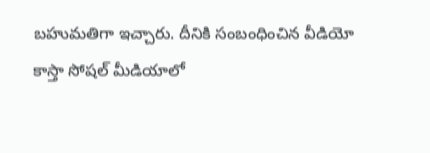బహుమతిగా ఇచ్చారు. దీనికి సంబంధించిన వీడియో కాస్తా సోషల్ మీడియాలో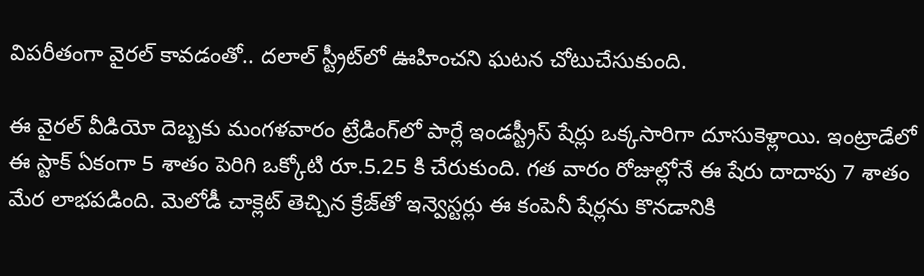విపరీతంగా వైరల్ కావడంతో.. దలాల్ స్ట్రీట్‌లో ఊహించని ఘటన చోటుచేసుకుంది.

ఈ వైరల్ వీడియో దెబ్బకు మంగళవారం ట్రేడింగ్‌లో పార్లే ఇండస్ట్రీస్ షేర్లు ఒక్కసారిగా దూసుకెళ్లాయి. ఇంట్రాడేలో ఈ స్టాక్ ఏకంగా 5 శాతం పెరిగి ఒక్కోటి రూ.5.25 కి చేరుకుంది. గత వారం రోజుల్లోనే ఈ షేరు దాదాపు 7 శాతం మేర లాభపడింది. మెలోడీ చాక్లెట్ తెచ్చిన క్రేజ్‌తో ఇన్వెస్టర్లు ఈ కంపెనీ షేర్లను కొనడానికి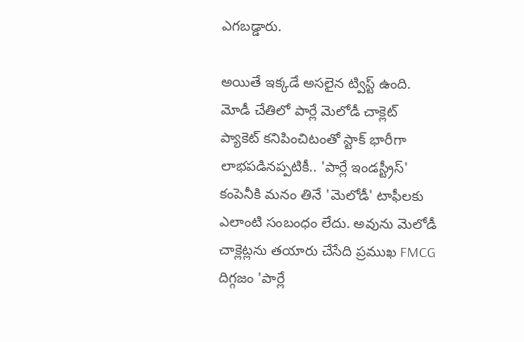ఎగబడ్డారు.

అయితే ఇక్కడే అసలైన ట్విస్ట్ ఉంది. మోడీ చేతిలో పార్లే మెలోడీ చాక్లెట్ ప్యాకెట్ కనిపించిటంతో స్టాక్ భారీగా లాభపడినప్పటికీ.. 'పార్లే ఇండస్ట్రీస్' కంపెనీకి మనం తినే 'మెలోడీ' టాఫీలకు ఎలాంటి సంబంధం లేదు. అవును మెలోడీ చాక్లెట్లను తయారు చేసేది ప్రముఖ FMCG దిగ్గజం 'పార్లే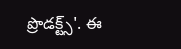ప్రొడక్ట్స్'. ఈ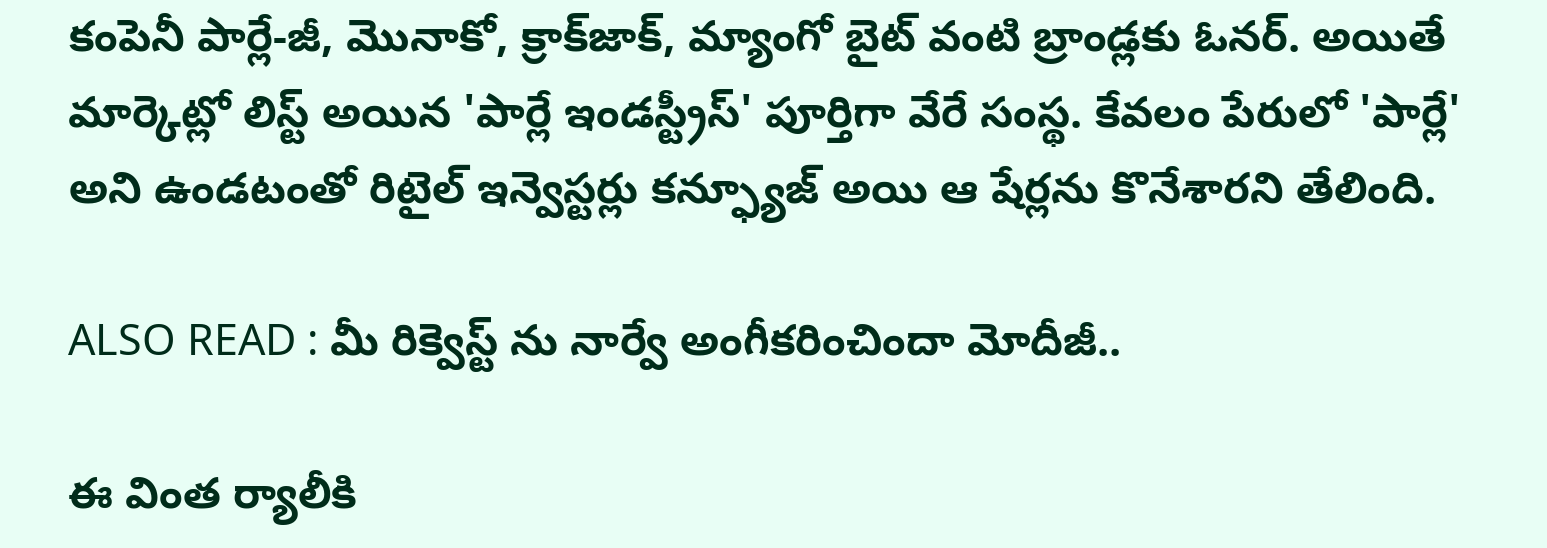కంపెనీ పార్లే-జీ, మొనాకో, క్రాక్‌జాక్, మ్యాంగో బైట్ వంటి బ్రాండ్లకు ఓనర్. అయితే మార్కెట్లో లిస్ట్ అయిన 'పార్లే ఇండస్ట్రీస్' పూర్తిగా వేరే సంస్థ. కేవలం పేరులో 'పార్లే' అని ఉండటంతో రిటైల్ ఇన్వెస్టర్లు కన్ఫ్యూజ్ అయి ఆ షేర్లను కొనేశారని తేలింది.

ALSO READ : మీ రిక్వెస్ట్ ను నార్వే అంగీకరించిందా మోదీజీ..

ఈ వింత ర్యాలీకి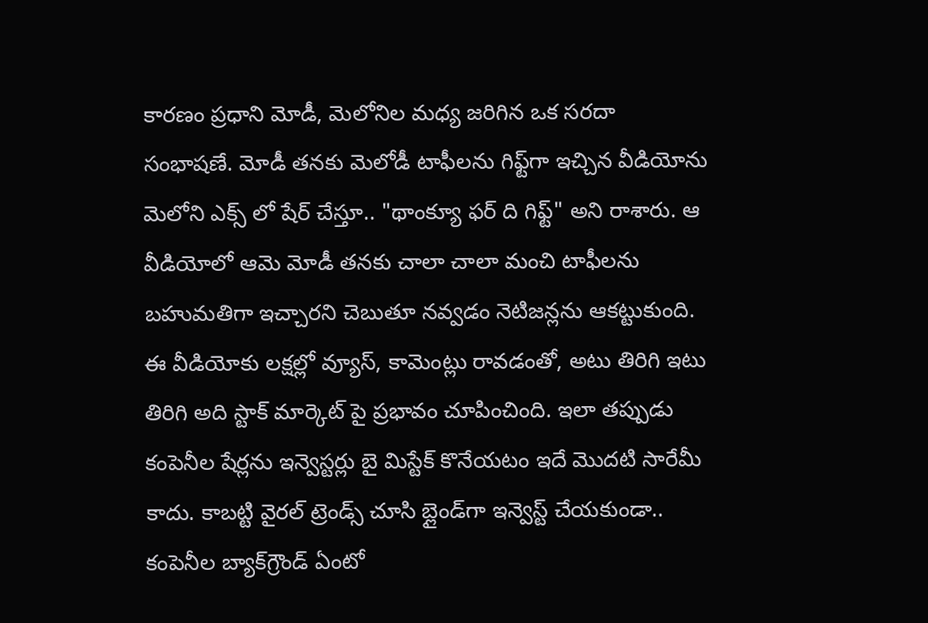కారణం ప్రధాని మోడీ, మెలోనిల మధ్య జరిగిన ఒక సరదా సంభాషణే. మోడీ తనకు మెలోడీ టాఫీలను గిఫ్ట్‌గా ఇచ్చిన వీడియోను మెలోని ఎక్స్‌ లో షేర్ చేస్తూ.. "థాంక్యూ ఫర్ ది గిఫ్ట్" అని రాశారు. ఆ వీడియోలో ఆమె మోడీ తనకు చాలా చాలా మంచి టాఫీలను బహుమతిగా ఇచ్చారని చెబుతూ నవ్వడం నెటిజన్లను ఆకట్టుకుంది. ఈ వీడియోకు లక్షల్లో వ్యూస్, కామెంట్లు రావడంతో, అటు తిరిగి ఇటు తిరిగి అది స్టాక్ మార్కెట్ పై ప్రభావం చూపించింది. ఇలా తప్పుడు కంపెనీల షేర్లను ఇన్వెస్టర్లు బై మిస్టేక్ కొనేయటం ఇదే మెుదటి సారేమీ కాదు. కాబట్టి వైరల్ ట్రెండ్స్ చూసి బ్లైండ్‌గా ఇన్వెస్ట్ చేయకుండా.. కంపెనీల బ్యాక్‌గ్రౌండ్ ఏంటో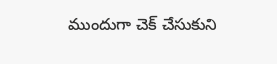ముందుగా చెక్ చేసుకుని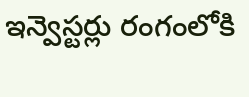ఇన్వెస్టర్లు రంగంలోకి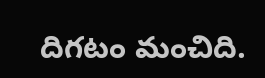దిగటం మంచిది.